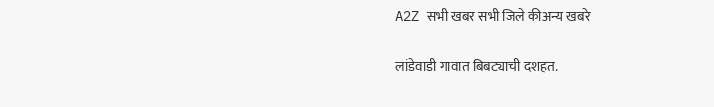A2Z सभी खबर सभी जिले कीअन्य खबरे

लांडेवाडी गावात बिबट्याची दशहत.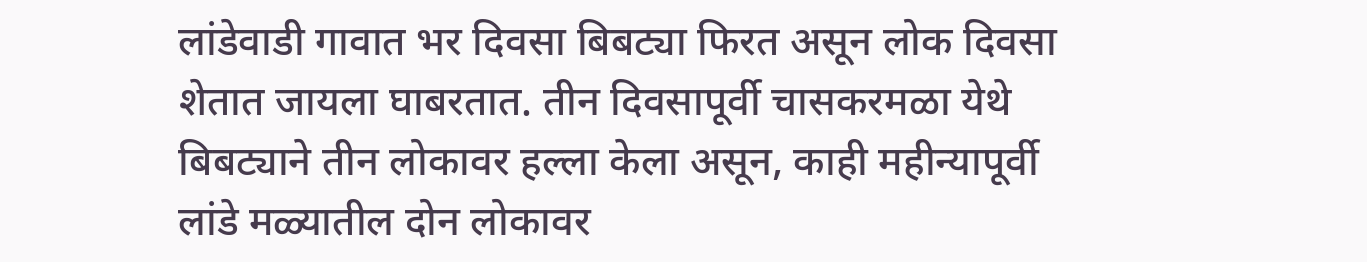लांडेवाडी गावात भर दिवसा बिबट्या फिरत असून लोक दिवसा शेतात जायला घाबरतात. तीन दिवसापूर्वी चासकरमळा येथे बिबट्याने तीन लोकावर हल्ला केला असून, काही महीन्यापूर्वी लांडे मळ्यातील दोन लोकावर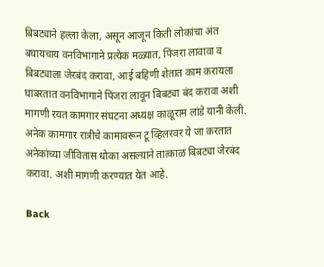बिबट्याने हल्ला केला, असून आजून किती लोकांचा अंत बघायचाय वनविभागाने प्रत्येक मळ्यात, पिंजरा लावावा व बिबट्याला जेरबंद करावा, आई बहिणी शेतात काम करायला घाबरतात वनविभागाने पिंजरा लावून बिबट्या बंद करावा अशी मागणी रयत‌ कामगार संघटना अध्यक्ष काळूराम लांडे यानी केली. अनेक कामगार रात्रीचे कामावरून टू व्हिलरवर ये जा करतात अनेकांच्या जीवितास धोका असल्याने तात्काळ बिबट्या जेरबंद करावा. अशी मागणी करण्यात येत आहे.

Back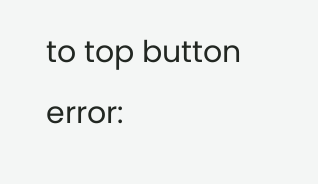to top button
error: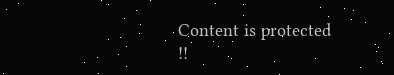Content is protected !!